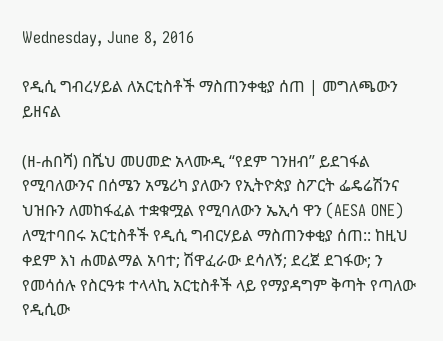Wednesday, June 8, 2016

የዲሲ ግብረሃይል ለአርቲስቶች ማስጠንቀቂያ ሰጠ | መግለጫውን ይዘናል

(ዘ-ሐበሻ) በሼህ መሀመድ አላሙዲ “የደም ገንዘብ” ይደገፋል የሚባለውንና በሰሜን አሜሪካ ያለውን የኢትዮጵያ ስፖርት ፌዴሬሽንና ህዝቡን ለመከፋፈል ተቋቁሟል የሚባለውን ኤኢሳ ዋን (AESA ONE) ለሚተባበሩ አርቲስቶች የዲሲ ግብርሃይል ማስጠንቀቂያ ሰጠ:: ከዚህ ቀደም እነ ሐመልማል አባተ; ሽዋፈራው ደሳለኝ; ደረጀ ደገፋው; ን የመሳሰሉ የስርዓቱ ተላላኪ አርቲስቶች ላይ የማያዳግም ቅጣት የጣለው የዲሲው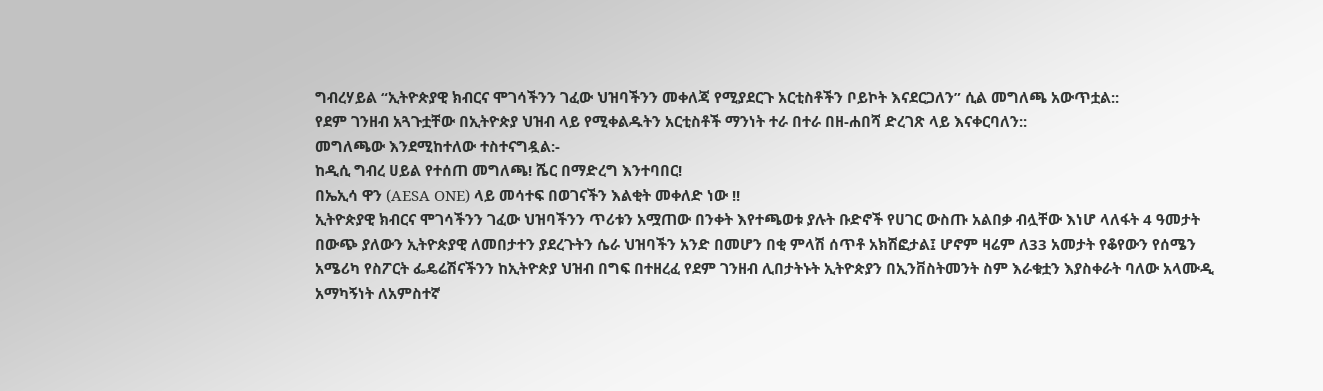ግብረሃይል “ኢትዮጵያዊ ክብርና ሞገሳችንን ገፈው ህዝባችንን መቀለጃ የሚያደርጉ አርቲስቶችን ቦይኮት እናደርጋለን” ሲል መግለጫ አውጥቷል::
የደም ገንዘብ አጓጉቷቸው በኢትዮጵያ ህዝብ ላይ የሚቀልዱትን አርቲስቶች ማንነት ተራ በተራ በዘ-ሐበሻ ድረገጽ ላይ እናቀርባለን::
መግለጫው እንደሚከተለው ተስተናግዷል:-
ከዲሲ ግብረ ሀይል የተሰጠ መግለጫ! ሼር በማድረግ እንተባበር!
በኤኢሳ ዋን (AESA ONE) ላይ መሳተፍ በወገናችን እልቂት መቀለድ ነው !!
ኢትዮጵያዊ ክብርና ሞገሳችንን ገፈው ህዝባችንን ጥሪቱን አሟጠው በንቀት እየተጫወቱ ያሉት ቡድኖች የሀገር ውስጡ አልበቃ ብሏቸው እነሆ ላለፋት 4 ዓመታት በውጭ ያለውን ኢትዮጵያዊ ለመበታተን ያደረጉትን ሴራ ህዝባችን አንድ በመሆን በቂ ምላሽ ሰጥቶ አክሽፎታል፤ ሆኖም ዛሬም ለ33 አመታት የቆየውን የሰሜን አሜሪካ የስፖርት ፌዴሬሽናችንን ከኢትዮጵያ ህዝብ በግፍ በተዘረፈ የደም ገንዘብ ሊበታትኑት ኢትዮጵያን በኢንቨስትመንት ስም እራቁቷን እያስቀራት ባለው አላሙዲ አማካኝነት ለአምስተኛ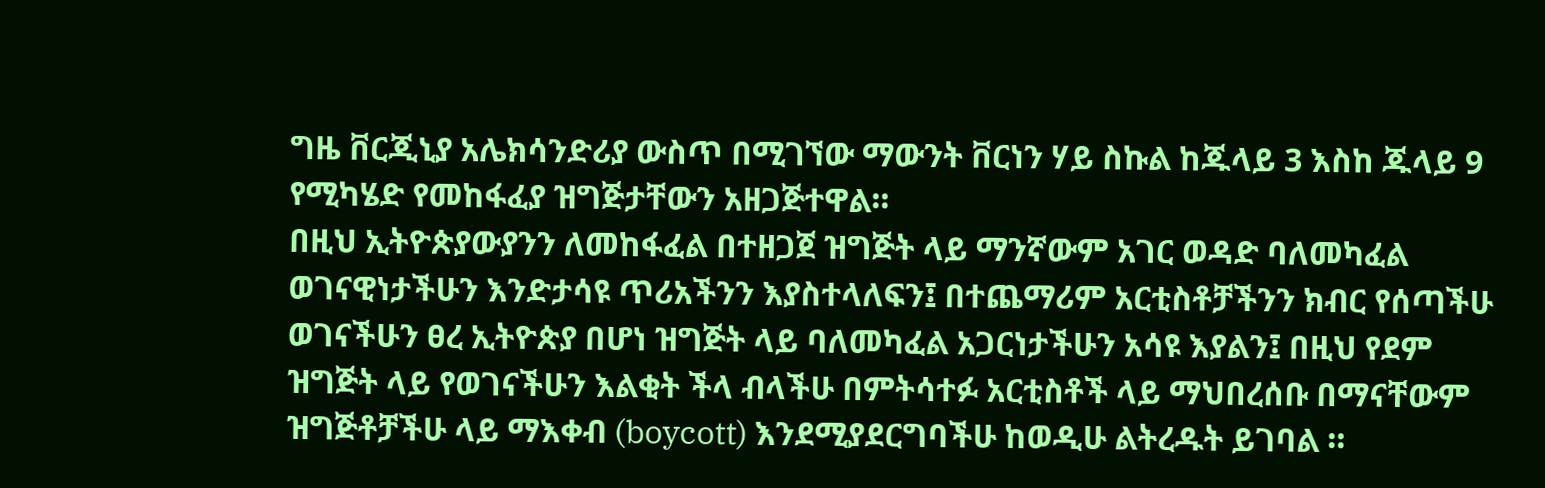ግዜ ቨርጂኒያ አሌክሳንድሪያ ውስጥ በሚገኘው ማውንት ቨርነን ሃይ ስኩል ከጁላይ 3 እስከ ጁላይ 9 የሚካሄድ የመከፋፈያ ዝግጅታቸውን አዘጋጅተዋል።
በዚህ ኢትዮጵያውያንን ለመከፋፈል በተዘጋጀ ዝግጅት ላይ ማንኛውም አገር ወዳድ ባለመካፈል ወገናዊነታችሁን እንድታሳዩ ጥሪአችንን እያስተላለፍን፤ በተጨማሪም አርቲስቶቻችንን ክብር የሰጣችሁ ወገናችሁን ፀረ ኢትዮጵያ በሆነ ዝግጅት ላይ ባለመካፈል አጋርነታችሁን አሳዩ እያልን፤ በዚህ የደም ዝግጅት ላይ የወገናችሁን እልቂት ችላ ብላችሁ በምትሳተፉ አርቲስቶች ላይ ማህበረሰቡ በማናቸውም ዝግጅቶቻችሁ ላይ ማእቀብ (boycott) እንደሚያደርግባችሁ ከወዲሁ ልትረዱት ይገባል ።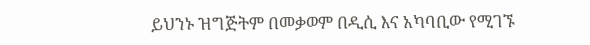ይህንኑ ዝግጅትም በመቃወም በዲሲ እና አካባቢው የሚገኙ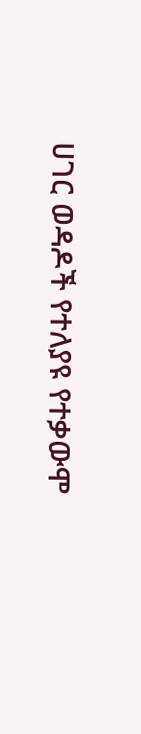ሀገር ወዳዶች የተለያዩ የተቃውሞ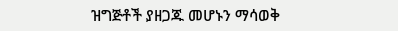ዝግጅቶች ያዘጋጁ መሆኑን ማሳወቅ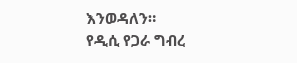እንወዳለን።
የዲሲ የጋራ ግብረ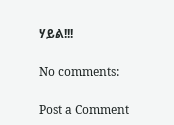ሃይል!!!

No comments:

Post a Comment